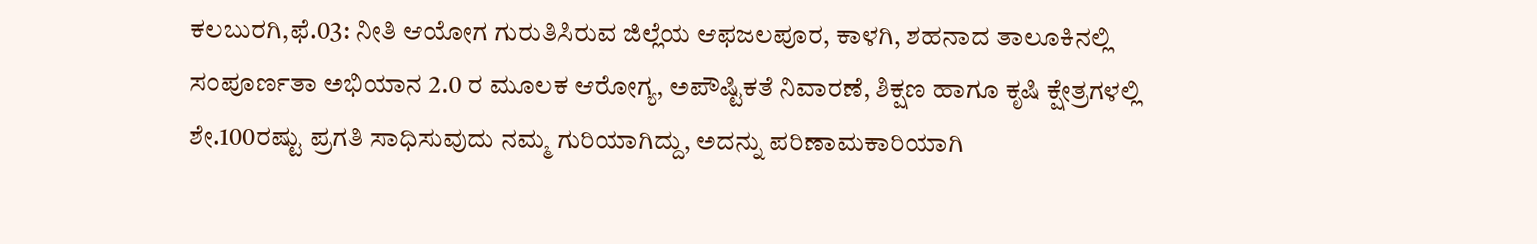ಕಲಬುರಗಿ,ಫೆ.03: ನೀತಿ ಆಯೋಗ ಗುರುತಿಸಿರುವ ಜಿಲ್ಲೆಯ ಆಫಜಲಪೂರ, ಕಾಳಗಿ, ಶಹನಾದ ತಾಲೂಕಿನಲ್ಲಿ ಸಂಪೂರ್ಣತಾ ಅಭಿಯಾನ 2.0 ರ ಮೂಲಕ ಆರೋಗ್ಯ, ಅಪೌಷ್ಟಿಕತೆ ನಿವಾರಣೆ, ಶಿಕ್ಷಣ ಹಾಗೂ ಕೃಷಿ ಕ್ಷೇತ್ರಗಳಲ್ಲಿ ಶೇ.100ರಷ್ಟು ಪ್ರಗತಿ ಸಾಧಿಸುವುದು ನಮ್ಮ ಗುರಿಯಾಗಿದ್ದು, ಅದನ್ನು ಪರಿಣಾಮಕಾರಿಯಾಗಿ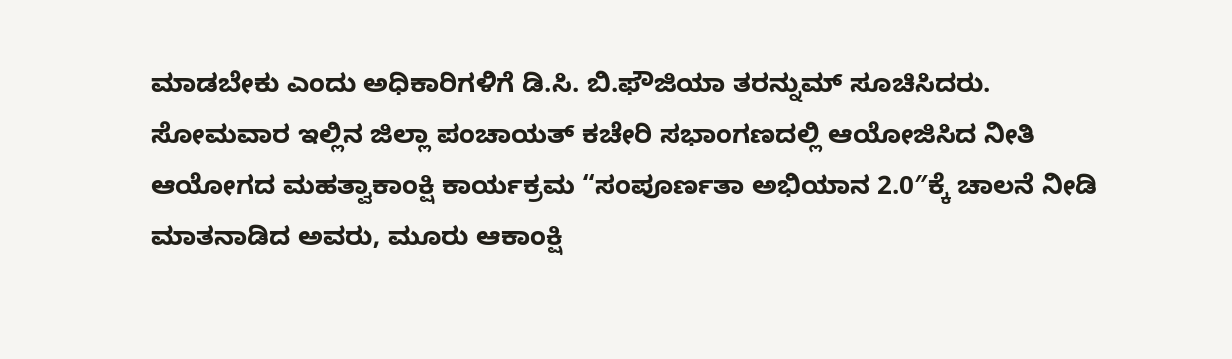ಮಾಡಬೇಕು ಎಂದು ಅಧಿಕಾರಿಗಳಿಗೆ ಡಿ.ಸಿ. ಬಿ.ಫೌಜಿಯಾ ತರನ್ನುಮ್ ಸೂಚಿಸಿದರು.
ಸೋಮವಾರ ಇಲ್ಲಿನ ಜಿಲ್ಲಾ ಪಂಚಾಯತ್ ಕಚೇರಿ ಸಭಾಂಗಣದಲ್ಲಿ ಆಯೋಜಿಸಿದ ನೀತಿ ಆಯೋಗದ ಮಹತ್ವಾಕಾಂಕ್ಷಿ ಕಾರ್ಯಕ್ರಮ “ಸಂಪೂರ್ಣತಾ ಅಭಿಯಾನ 2.0″ಕ್ಕೆ ಚಾಲನೆ ನೀಡಿ ಮಾತನಾಡಿದ ಅವರು, ಮೂರು ಆಕಾಂಕ್ಷಿ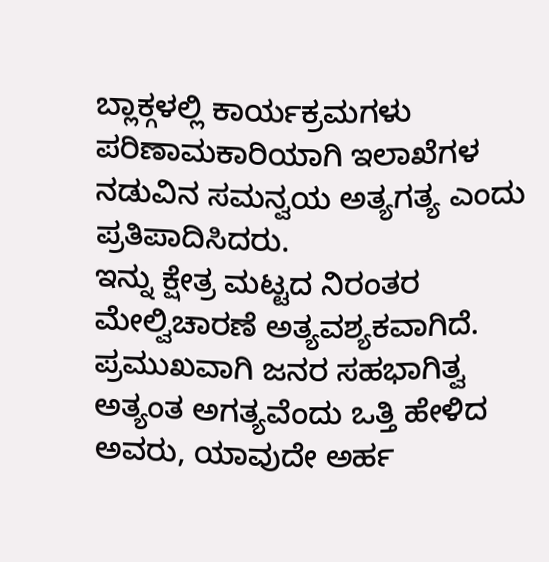ಬ್ಲಾಕ್ಗಳಲ್ಲಿ ಕಾರ್ಯಕ್ರಮಗಳು ಪರಿಣಾಮಕಾರಿಯಾಗಿ ಇಲಾಖೆಗಳ ನಡುವಿನ ಸಮನ್ವಯ ಅತ್ಯಗತ್ಯ ಎಂದು ಪ್ರತಿಪಾದಿಸಿದರು.
ಇನ್ನು ಕ್ಷೇತ್ರ ಮಟ್ಟದ ನಿರಂತರ ಮೇಲ್ವಿಚಾರಣೆ ಅತ್ಯವಶ್ಯಕವಾಗಿದೆ. ಪ್ರಮುಖವಾಗಿ ಜನರ ಸಹಭಾಗಿತ್ವ ಅತ್ಯಂತ ಅಗತ್ಯವೆಂದು ಒತ್ತಿ ಹೇಳಿದ ಅವರು, ಯಾವುದೇ ಅರ್ಹ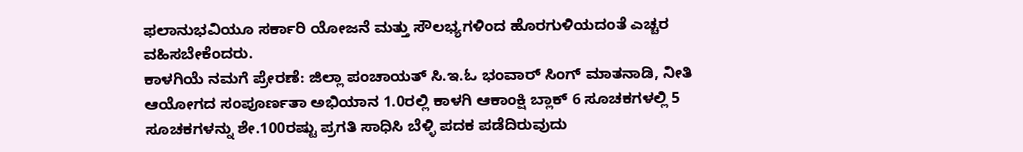ಫಲಾನುಭವಿಯೂ ಸರ್ಕಾರಿ ಯೋಜನೆ ಮತ್ತು ಸೌಲಭ್ಯಗಳಿಂದ ಹೊರಗುಳಿಯದಂತೆ ಎಚ್ಚರ ವಹಿಸಬೇಕೆಂದರು.
ಕಾಳಗಿಯೆ ನಮಗೆ ಪ್ರೇರಣೆ: ಜಿಲ್ಲಾ ಪಂಚಾಯತ್ ಸಿ.ಇ.ಓ ಭಂವಾರ್ ಸಿಂಗ್ ಮಾತನಾಡಿ, ನೀತಿ ಆಯೋಗದ ಸಂಪೂರ್ಣತಾ ಅಭಿಯಾನ 1.0ರಲ್ಲಿ ಕಾಳಗಿ ಆಕಾಂಕ್ಷಿ ಬ್ಲಾಕ್ 6 ಸೂಚಕಗಳಲ್ಲಿ 5 ಸೂಚಕಗಳನ್ನು ಶೇ.100ರಷ್ಟು ಪ್ರಗತಿ ಸಾಧಿಸಿ ಬೆಳ್ಳಿ ಪದಕ ಪಡೆದಿರುವುದು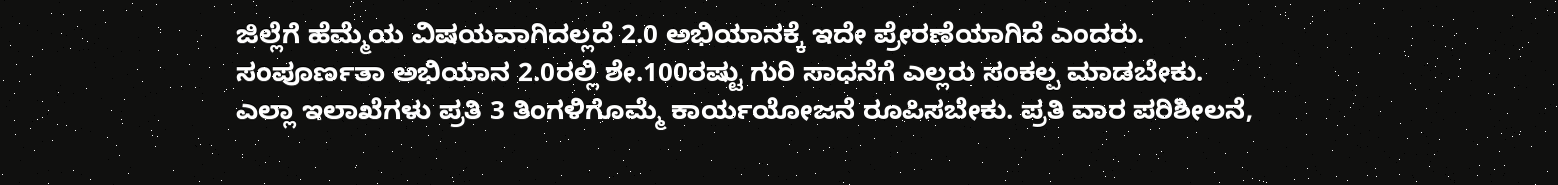ಜಿಲ್ಲೆಗೆ ಹೆಮ್ಮೆಯ ವಿಷಯವಾಗಿದಲ್ಲದೆ 2.0 ಅಭಿಯಾನಕ್ಕೆ ಇದೇ ಪ್ರೇರಣೆಯಾಗಿದೆ ಎಂದರು.
ಸಂಪೂರ್ಣತಾ ಅಭಿಯಾನ 2.0ರಲ್ಲಿ ಶೇ.100ರಷ್ಟು ಗುರಿ ಸಾಧನೆಗೆ ಎಲ್ಲರು ಸಂಕಲ್ಪ ಮಾಡಬೇಕು. ಎಲ್ಲಾ ಇಲಾಖೆಗಳು ಪ್ರತಿ 3 ತಿಂಗಳಿಗೊಮ್ಮೆ ಕಾರ್ಯಯೋಜನೆ ರೂಪಿಸಬೇಕು. ಪ್ರತಿ ವಾರ ಪರಿಶೀಲನೆ,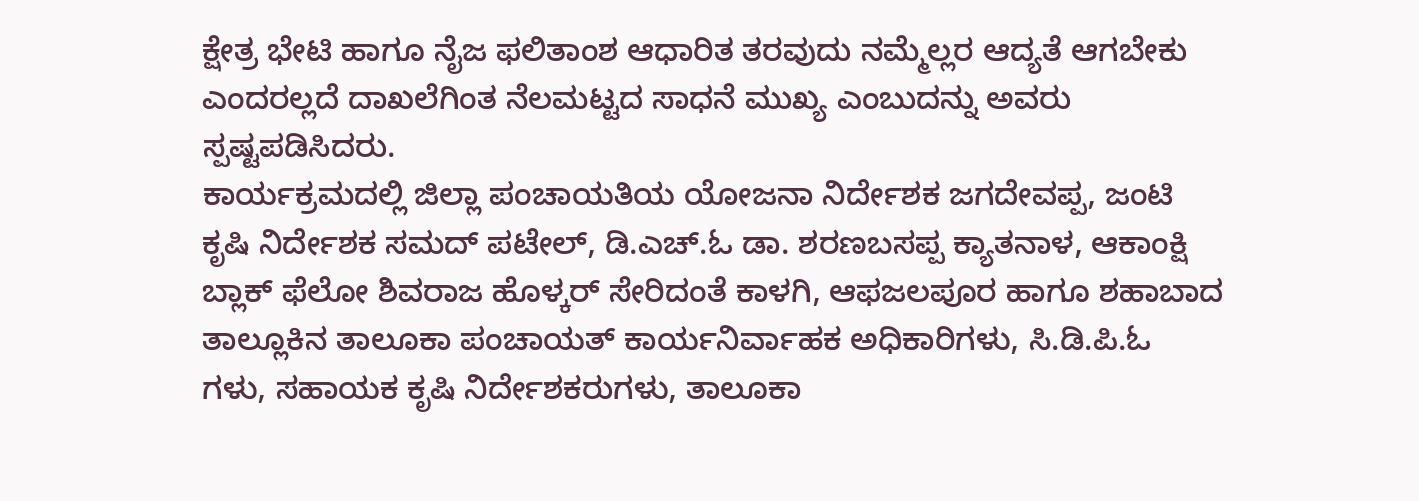ಕ್ಷೇತ್ರ ಭೇಟಿ ಹಾಗೂ ನೈಜ ಫಲಿತಾಂಶ ಆಧಾರಿತ ತರವುದು ನಮ್ಮೆಲ್ಲರ ಆದ್ಯತೆ ಆಗಬೇಕು ಎಂದರಲ್ಲದೆ ದಾಖಲೆಗಿಂತ ನೆಲಮಟ್ಟದ ಸಾಧನೆ ಮುಖ್ಯ ಎಂಬುದನ್ನು ಅವರು ಸ್ಪಷ್ಟಪಡಿಸಿದರು.
ಕಾರ್ಯಕ್ರಮದಲ್ಲಿ ಜಿಲ್ಲಾ ಪಂಚಾಯತಿಯ ಯೋಜನಾ ನಿರ್ದೇಶಕ ಜಗದೇವಪ್ಪ, ಜಂಟಿ ಕೃಷಿ ನಿರ್ದೇಶಕ ಸಮದ್ ಪಟೇಲ್, ಡಿ.ಎಚ್.ಓ ಡಾ. ಶರಣಬಸಪ್ಪ ಕ್ಯಾತನಾಳ, ಆಕಾಂಕ್ಷಿ ಬ್ಲಾಕ್ ಫೆಲೋ ಶಿವರಾಜ ಹೊಳ್ಕರ್ ಸೇರಿದಂತೆ ಕಾಳಗಿ, ಆಫಜಲಪೂರ ಹಾಗೂ ಶಹಾಬಾದ ತಾಲ್ಲೂಕಿನ ತಾಲೂಕಾ ಪಂಚಾಯತ್ ಕಾರ್ಯನಿರ್ವಾಹಕ ಅಧಿಕಾರಿಗಳು, ಸಿ.ಡಿ.ಪಿ.ಓ ಗಳು, ಸಹಾಯಕ ಕೃಷಿ ನಿರ್ದೇಶಕರುಗಳು, ತಾಲೂಕಾ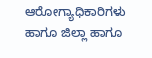ಆರೋಗ್ಯಾಧಿಕಾರಿಗಳು ಹಾಗೂ ಜಿಲ್ಲಾ ಹಾಗೂ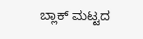ಬ್ಲಾಕ್ ಮಟ್ಟದ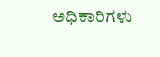ಅಧಿಕಾರಿಗಳು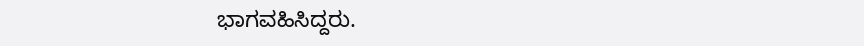ಭಾಗವಹಿಸಿದ್ದರು.